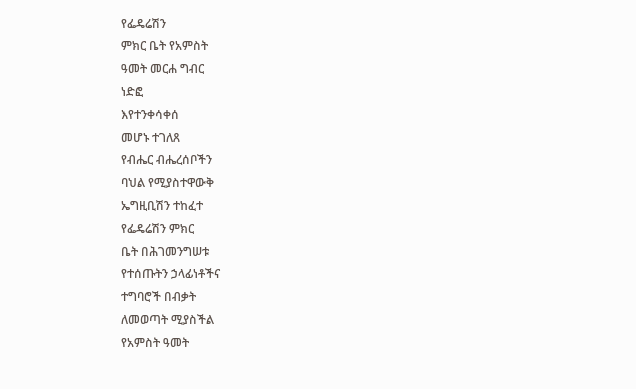የፌዴሬሽን
ምክር ቤት የአምስት
ዓመት መርሐ ግብር
ነድፎ
እየተንቀሳቀሰ
መሆኑ ተገለጸ
የብሔር ብሔረሰቦችን
ባህል የሚያስተዋውቅ
ኤግዚቢሽን ተከፈተ
የፌዴሬሽን ምክር
ቤት በሕገመንግሠቱ
የተሰጡትን ኃላፊነቶችና
ተግባሮች በብቃት
ለመወጣት ሚያስችል
የአምስት ዓመት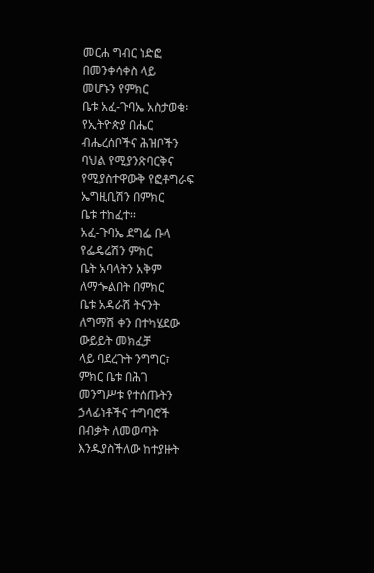መርሐ ግብር ነድፎ
በመንቀሳቀስ ላይ
መሆኑን የምክር
ቤቱ አፈ-ጉባኤ አስታወቁ፡
የኢትዮጵያ በሔር
ብሔረሰቦችና ሕዝቦችን
ባህል የሚያንጽባርቅና
የሚያስተዋውቅ የፎቶግራፍ
ኤግዚቢሽን በምክር
ቤቱ ተከፈተ፡፡
አፈ-ጉባኤ ደግፌ ቡላ
የፌዴሬሽን ምክር
ቤት አባላትን አቅም
ለማጐልበት በምክር
ቤቱ አዳራሽ ትናንት
ለግማሽ ቀን በተካሄደው
ውይይት መክፈቻ
ላይ ባደረጉት ንግግር፣
ምክር ቤቱ በሕገ
መንግሥቱ የተሰጡትን
ኃላፊነቶችና ተግባሮች
በብቃት ለመወጣት
እንዱያስችለው ከተያዙት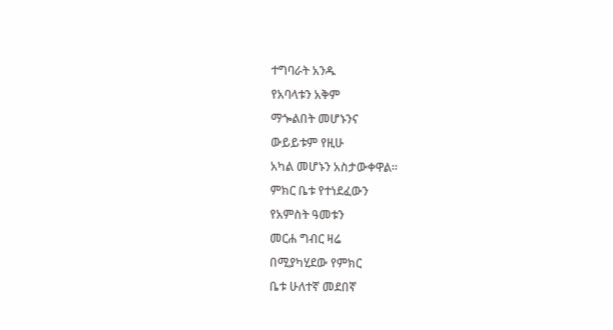ተግባራት አንዱ
የአባላቱን አቅም
ማጐልበት መሆኑንና
ውይይቱም የዚሁ
አካል መሆኑን አስታውቀዋል፡፡
ምክር ቤቱ የተነደፈውን
የአምስት ዓመቱን
መርሐ ግብር ዛሬ
በሚያካሂደው የምክር
ቤቱ ሁለተኛ መደበኛ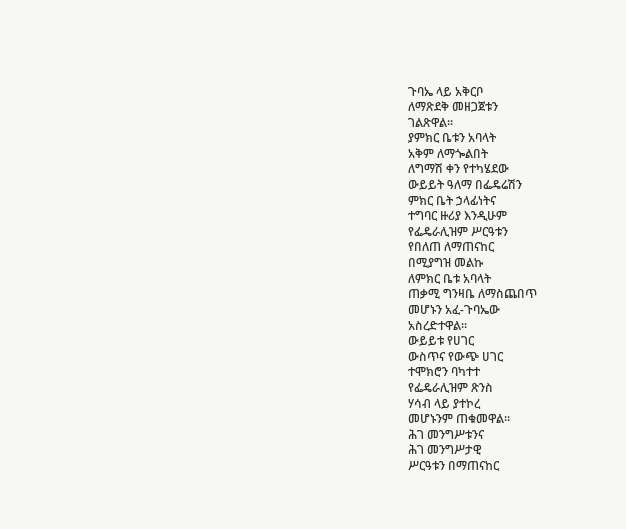ጉባኤ ላይ አቅርቦ
ለማጽደቅ መዘጋጀቱን
ገልጽዋል፡፡
ያምክር ቤቱን አባላት
አቅም ለማጐልበት
ለግማሽ ቀን የተካሄደው
ውይይት ዓለማ በፌዴሬሽን
ምክር ቤት ኃላፊነትና
ተግባር ዙሪያ እንዲሁም
የፌዴራሊዝም ሥርዓቱን
የበለጠ ለማጠናከር
በሚያግዝ መልኩ
ለምክር ቤቱ አባላት
ጠቃሚ ግንዛቤ ለማስጨበጥ
መሆኑን አፈ-ጉባኤው
አስረድተዋል፡፡
ውይይቱ የሀገር
ውስጥና የውጭ ሀገር
ተሞክሮን ባካተተ
የፌዴራሊዝም ጽንስ
ሃሳብ ላይ ያተኮረ
መሆኑንም ጠቁመዋል፡፡
ሕገ መንግሥቱንና
ሕገ መንግሥታዊ
ሥርዓቱን በማጠናከር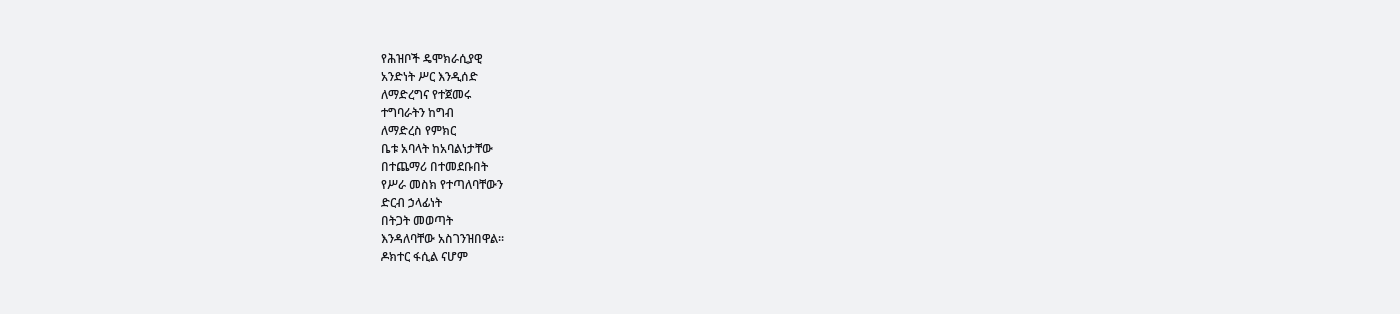የሕዝቦች ዴሞክራሲያዊ
አንድነት ሥር እንዲሰድ
ለማድረግና የተጀመሩ
ተግባራትን ከግብ
ለማድረስ የምክር
ቤቱ አባላት ከአባልነታቸው
በተጨማሪ በተመደቡበት
የሥራ መስክ የተጣለባቸውን
ድርብ ኃላፊነት
በትጋት መወጣት
እንዳለባቸው አስገንዝበዋል፡፡
ዶክተር ፋሲል ናሆም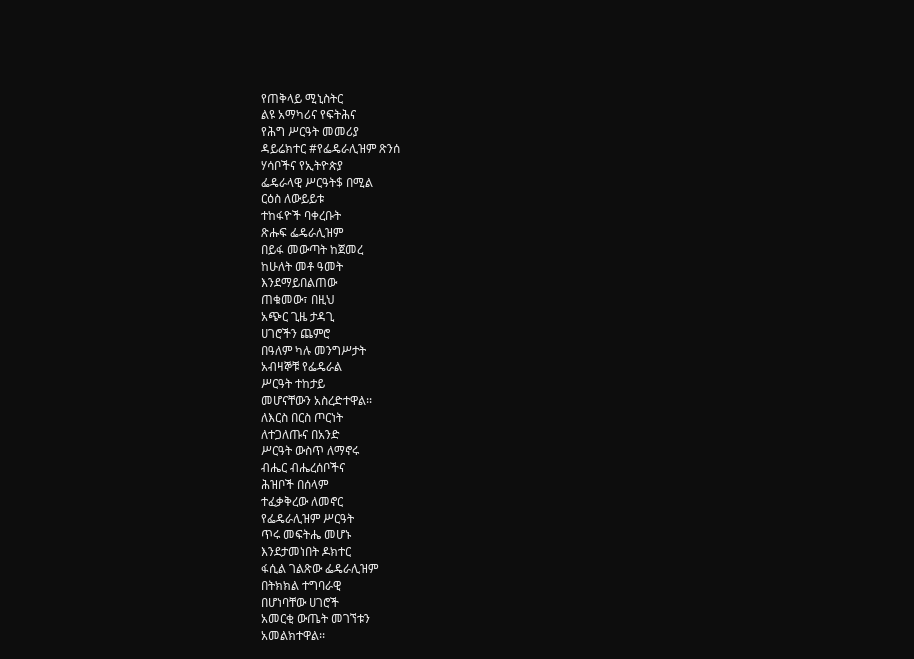የጠቅላይ ሚኒስትር
ልዩ አማካሪና የፍትሕና
የሕግ ሥርዓት መመሪያ
ዳይሬክተር #የፌዴራሊዝም ጽንሰ
ሃሳቦችና የኢትዮጵያ
ፌዴራላዊ ሥርዓት$ በሚል
ርዕስ ለውይይቱ
ተከፋዮች ባቀረቡት
ጽሑፍ ፌዴራሊዝም
በይፋ መውጣት ከጀመረ
ከሁለት መቶ ዓመት
እንደማይበልጠው
ጠቁመው፣ በዚህ
አጭር ጊዜ ታዳጊ
ሀገሮችን ጨምሮ
በዓለም ካሉ መንግሥታት
አብዛኞቹ የፌዴራል
ሥርዓት ተከታይ
መሆናቸውን አስረድተዋል፡፡
ለእርስ በርስ ጦርነት
ለተጋለጡና በአንድ
ሥርዓት ውስጥ ለማኖሩ
ብሔር ብሔረሰቦችና
ሕዝቦች በሰላም
ተፈቃቅረው ለመኖር
የፌዴራሊዝም ሥርዓት
ጥሩ መፍትሔ መሆኑ
እንደታመነበት ዶክተር
ፋሲል ገልጽው ፌዴራሊዝም
በትክክል ተግባራዊ
በሆነባቸው ሀገሮች
አመርቂ ውጤት መገኘቱን
አመልክተዋል፡፡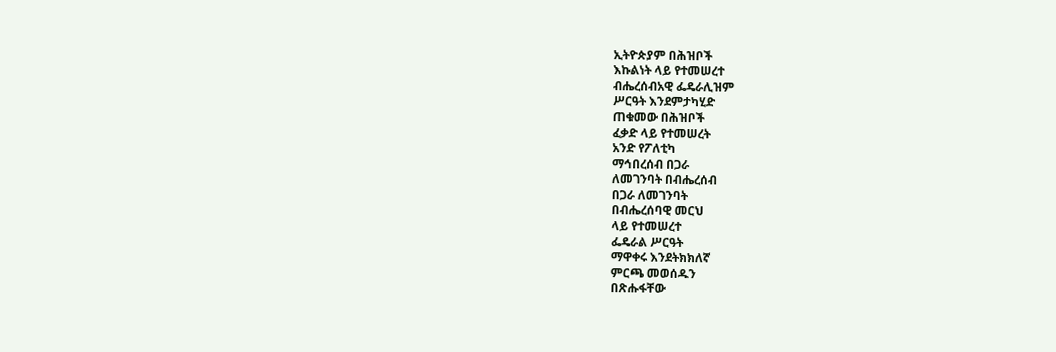ኢትዮጵያም በሕዝቦች
እኩልነት ላይ የተመሠረተ
ብሔረሰብአዊ ፌዴራሊዝም
ሥርዓት እንደምታካሂድ
ጠቁመው በሕዝቦች
ፈቃድ ላይ የተመሠረት
አንድ የፖለቲካ
ማኅበረሰብ በጋራ
ለመገንባት በብሔረሰብ
በጋራ ለመገንባት
በብሔረሰባዊ መርህ
ላይ የተመሠረተ
ፌዴራል ሥርዓት
ማዋቀሩ እንደትክክለኛ
ምርጫ መወሰዱን
በጽሑፋቸው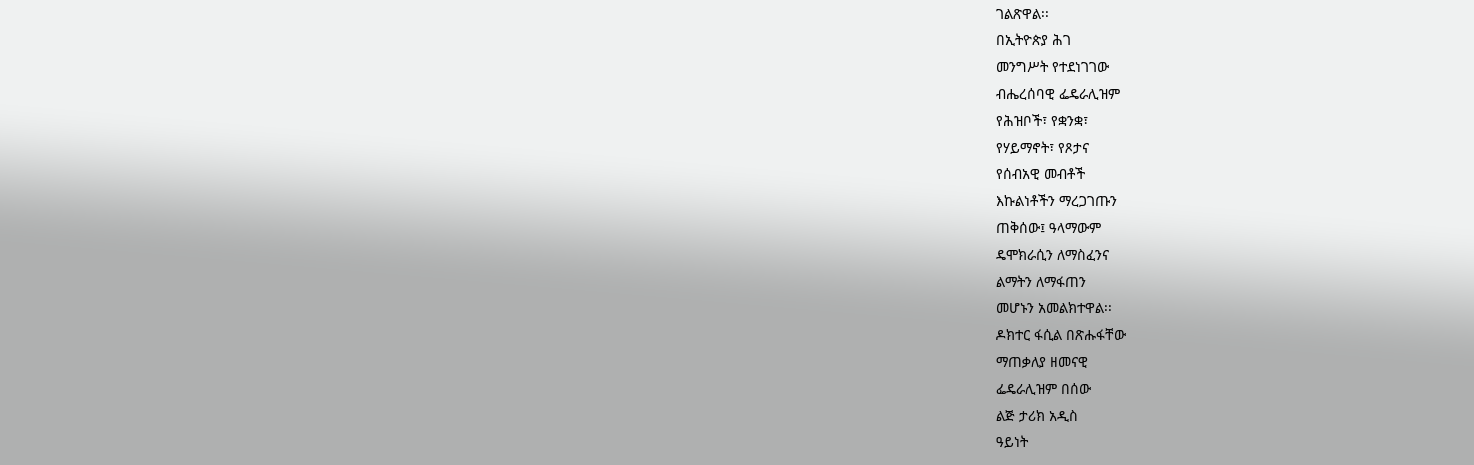ገልጽዋል፡፡
በኢትዮጵያ ሕገ
መንግሥት የተደነገገው
ብሔረሰባዊ ፌዴራሊዝም
የሕዝቦች፣ የቋንቋ፣
የሃይማኖት፣ የጾታና
የሰብአዊ መብቶች
እኩልነቶችን ማረጋገጡን
ጠቅሰው፤ ዓላማውም
ዴሞክራሲን ለማስፈንና
ልማትን ለማፋጠን
መሆኑን አመልክተዋል፡፡
ዶክተር ፋሲል በጽሑፋቸው
ማጠቃለያ ዘመናዊ
ፌዴራሊዝም በሰው
ልጅ ታሪክ አዲስ
ዓይነት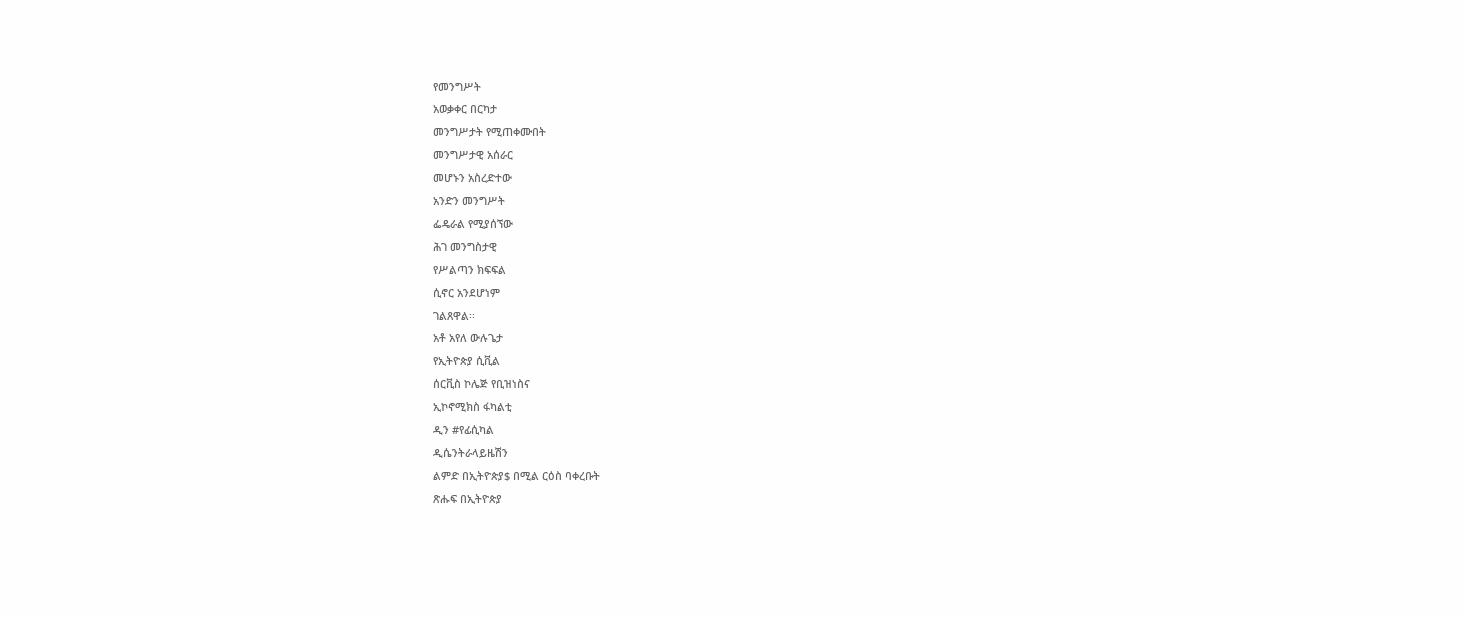የመንግሥት
አወቃቀር በርካታ
መንግሥታት የሚጠቀሙበት
መንግሥታዊ አሰራር
መሆኑን አስረድተው
አንድን መንግሥት
ፌዴራል የሚያሰኘው
ሕገ መንግስታዊ
የሥልጣን ክፍፍል
ሲኖር አንደሆነም
ገልጸዋል፡፡
አቶ አየለ ውሉጌታ
የኢትዮጵያ ሲቪል
ሰርቪስ ኮሌጅ የቢዝነስና
ኢኮኖሚክስ ፋካልቲ
ዲን #የፊሲካል
ዲሴንትራላይዜሽን
ልምድ በኢትዮጵያ$ በሚል ርዕስ ባቀረቡት
ጽሑፍ በኢትዮጵያ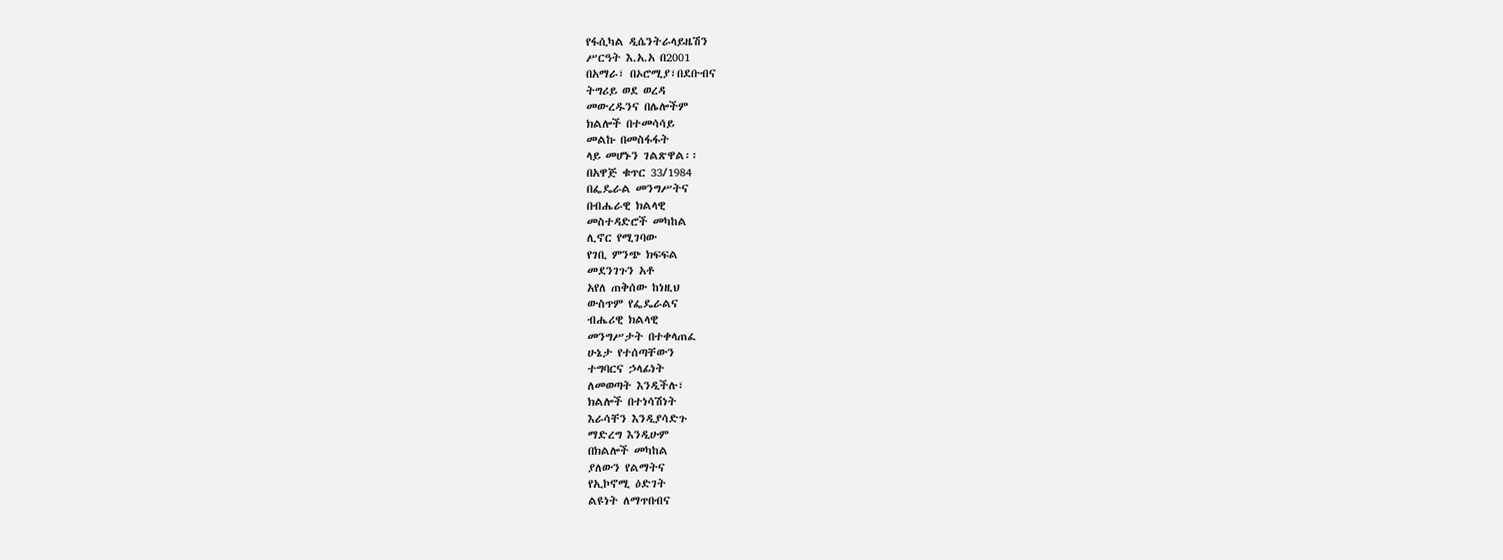የፋሲካል ዲሴንትራላይዜሽን
ሥርዓት እ.አ.አ በ2001
በአማራ፣ በኦሮሚያ፣በደቡብና
ትግሪይ ወደ ወረዳ
መውረዱንና በሌሎችም
ክልሎች በተመሳሳይ
መልኩ በመስፋፋት
ላይ መሆኑን ገልጽዋል፡፡
በአዋጅ ቁጥር 33/1984
በፌዴራል መንግሥትና
በብሔራዊ ክልላዊ
መስተዳድሮች መካከል
ሊኖር የሚገባው
የገቢ ምንጭ ክፍፍል
መደንገጉን አቶ
አየለ ጠቅሰው ከነዚህ
ውስጥም የፌዴራልና
ብሔሪዊ ክልላዊ
መንግሥታት በተቀላጠፈ
ሁኔታ የተሰጣቸውን
ተግባርና ኃላፊነት
ለመወጣት እንዲችሉ፣
ክልሎች በተነሳሽነት
እራሳቸን እንዲያሳድጉ
ማድረግ እንዲሁም
በክልሎች መካከል
ያለውን የልማትና
የኢኮኖሚ ዕድገት
ልዩነት ለማጥበብና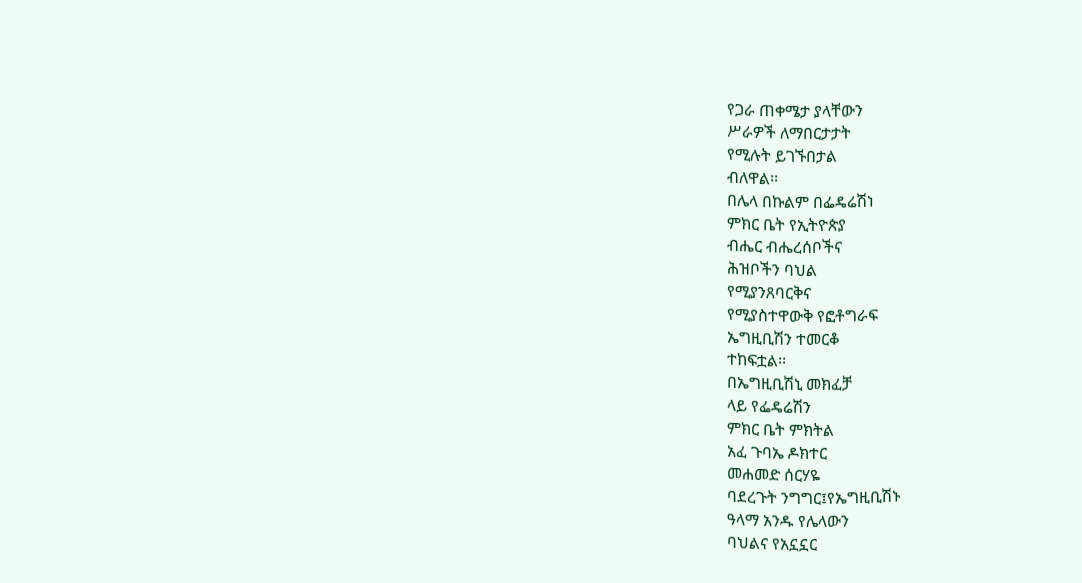የጋራ ጠቀሜታ ያላቸውን
ሥራዎች ለማበርታታት
የሚሉት ይገኙበታል
ብለዋል፡፡
በሌላ በኩልም በፌዴሬሽነ
ምክር ቤት የኢትዮጵያ
ብሔር ብሔረሰቦችና
ሕዝቦችን ባህል
የሚያንጸባርቅና
የሚያስተዋውቅ የፎቶግራፍ
ኤግዚቢሽን ተመርቆ
ተከፍቷል፡፡
በኤግዚቢሽኒ መክፈቻ
ላይ የፌዴሬሽን
ምክር ቤት ምክትል
አፈ ጉባኤ ዶክተር
መሐመድ ሰርሃዬ
ባደረጉት ንግግር፤የኤግዚቢሽኑ
ዓላማ አንዱ የሌላውን
ባህልና የአኗኗር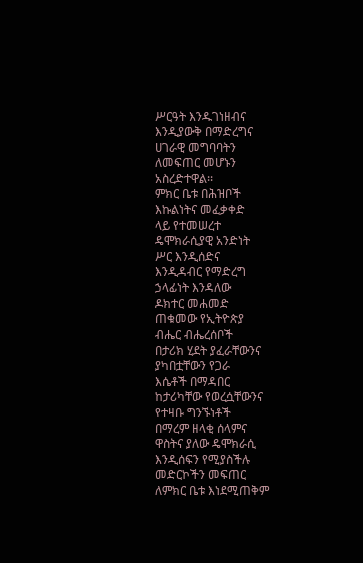ሥርዓት እንዱገነዘብና
እንዲያውቅ በማድረግና
ሀገራዊ መግባባትን
ለመፍጠር መሆኑን
አስረድተዋል፡፡
ምክር ቤቱ በሕዝቦች
እኩልነትና መፈቃቀድ
ላይ የተመሠረተ
ዴሞክራሲያዊ አንድነት
ሥር እንዲሰድና
እንዲዳብር የማድረግ
ኃላፊነት እንዳለው
ዶክተር መሐመድ
ጠቁመው የኢትዮጵያ
ብሔር ብሔረሰቦች
በታሪክ ሂደት ያፈራቸውንና
ያካበቷቸውን የጋራ
እሴቶች በማዳበር
ከታሪካቸው የወረሷቸውንና
የተዛቡ ግንኙነቶች
በማረም ዘላቂ ሰላምና
ዋስትና ያለው ዴሞክራሲ
እንዲሰፍን የሚያስችሉ
መድርኮችን መፍጠር
ለምክር ቤቱ እነደሚጠቅም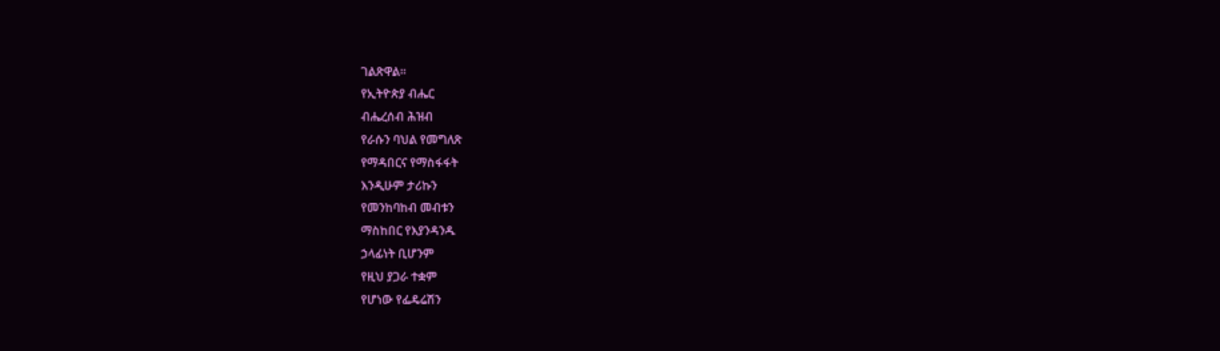ገልጽዋል፡፡
የኢትዮጵያ ብሔር
ብሔረሰብ ሕዝብ
የራሱን ባህል የመግለጽ
የማዳበርና የማስፋፋት
እንዲሁም ታሪኩን
የመንከባከብ መብቱን
ማስከበር የእያንዳንዱ
ኃላፊነት ቢሆንም
የዚህ ያጋራ ተቋም
የሆነው የፌዴሬሽን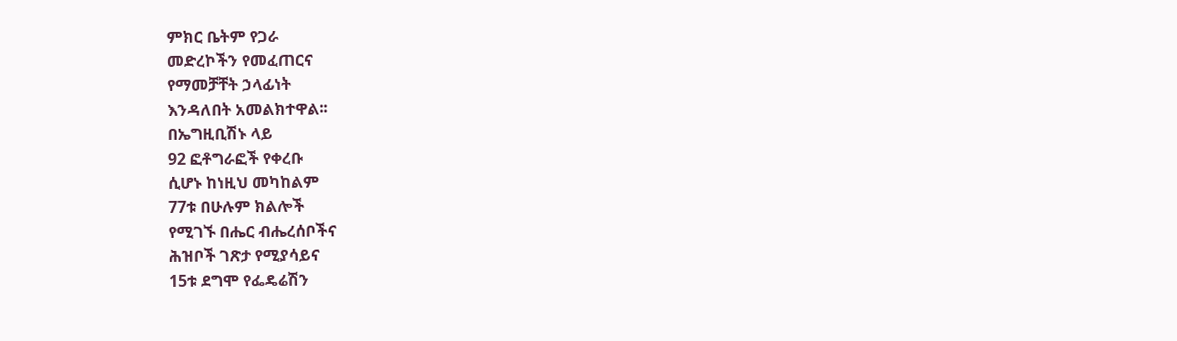ምክር ቤትም የጋራ
መድረኮችን የመፈጠርና
የማመቻቸት ኃላፊነት
እንዳለበት አመልክተዋል፡፡
በኤግዚቢሽኑ ላይ
92 ፎቶግራፎች የቀረቡ
ሲሆኑ ከነዚህ መካከልም
77ቱ በሁሉም ክልሎች
የሚገኙ በሔር ብሔረሰቦችና
ሕዝቦች ገጽታ የሚያሳይና
15ቱ ደግሞ የፌዴሬሽን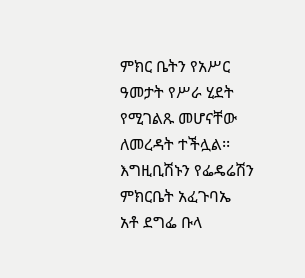ምክር ቤትን የአሥር
ዓመታት የሥራ ሂደት
የሚገልጹ መሆናቸው
ለመረዳት ተችሏል፡፡
እግዚቢሽኑን የፌዴሬሽን
ምክርቤት አፈጉባኤ
አቶ ደግፌ ቡላ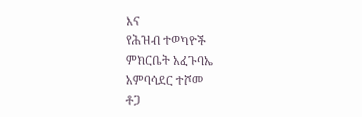እና
የሕዝብ ተወካዮች
ምክርቤት አፈጉባኤ
አምባሳደር ተሾመ
ቶጋ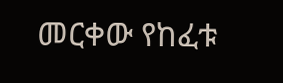መርቀው የከፈቱ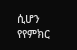ሲሆን የየምክር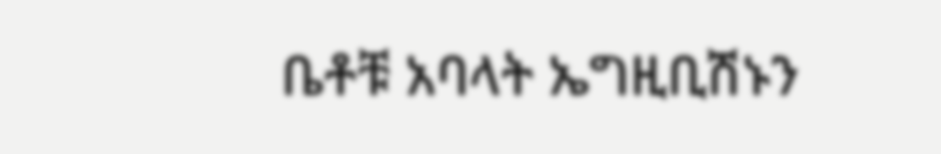ቤቶቹ አባላት ኤግዚቢሽኑን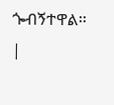ጐብኝተዋል፡፡ |